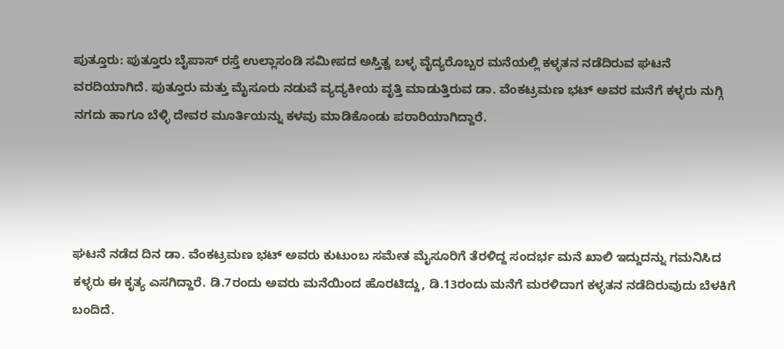ಪುತ್ತೂರು: ಪುತ್ತೂರು ಬೈಪಾಸ್ ರಸ್ತೆ ಉಲ್ಲಾಸಂಡಿ ಸಮೀಪದ ಅಸ್ತಿತ್ವ ಬಳ್ಳ ವೈದ್ಯರೊಬ್ಬರ ಮನೆಯಲ್ಲಿ ಕಳ್ಳತನ ನಡೆದಿರುವ ಘಟನೆ ವರದಿಯಾಗಿದೆ. ಪುತ್ತೂರು ಮತ್ತು ಮೈಸೂರು ನಡುವೆ ವ್ಯದ್ಯಕೀಯ ವೃತ್ತಿ ಮಾಡುತ್ತಿರುವ ಡಾ. ವೆಂಕಟ್ರಮಣ ಭಟ್ ಅವರ ಮನೆಗೆ ಕಳ್ಳರು ನುಗ್ಗಿ ನಗದು ಹಾಗೂ ಬೆಳ್ಳಿ ದೇವರ ಮೂರ್ತಿಯನ್ನು ಕಳವು ಮಾಡಿಕೊಂಡು ಪರಾರಿಯಾಗಿದ್ದಾರೆ.




ಘಟನೆ ನಡೆದ ದಿನ ಡಾ. ವೆಂಕಟ್ರಮಣ ಭಟ್ ಅವರು ಕುಟುಂಬ ಸಮೇತ ಮೈಸೂರಿಗೆ ತೆರಳಿದ್ದ ಸಂದರ್ಭ ಮನೆ ಖಾಲಿ ಇದ್ದುದನ್ನು ಗಮನಿಸಿದ ಕಳ್ಳರು ಈ ಕೃತ್ಯ ಎಸಗಿದ್ದಾರೆ. ಡಿ.7ರಂದು ಅವರು ಮನೆಯಿಂದ ಹೊರಟಿದ್ದು, ಡಿ.13ರಂದು ಮನೆಗೆ ಮರಳಿದಾಗ ಕಳ್ಳತನ ನಡೆದಿರುವುದು ಬೆಳಕಿಗೆ ಬಂದಿದೆ.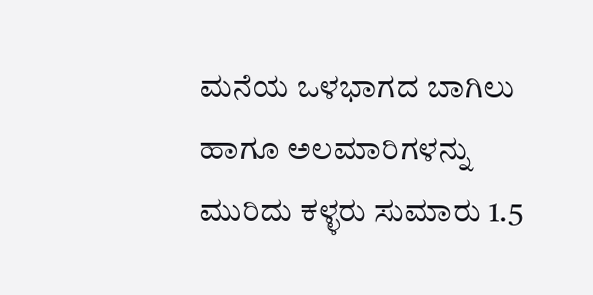ಮನೆಯ ಒಳಭಾಗದ ಬಾಗಿಲು ಹಾಗೂ ಅಲಮಾರಿಗಳನ್ನು ಮುರಿದು ಕಳ್ಳರು ಸುಮಾರು 1.5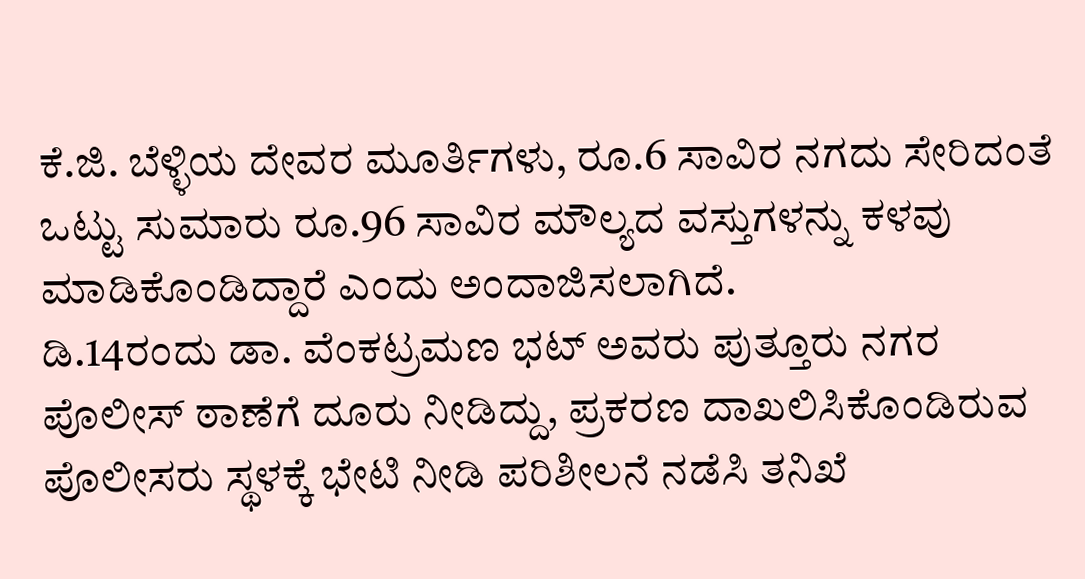ಕೆ.ಜಿ. ಬೆಳ್ಳಿಯ ದೇವರ ಮೂರ್ತಿಗಳು, ರೂ.6 ಸಾವಿರ ನಗದು ಸೇರಿದಂತೆ ಒಟ್ಟು ಸುಮಾರು ರೂ.96 ಸಾವಿರ ಮೌಲ್ಯದ ವಸ್ತುಗಳನ್ನು ಕಳವು ಮಾಡಿಕೊಂಡಿದ್ದಾರೆ ಎಂದು ಅಂದಾಜಿಸಲಾಗಿದೆ.
ಡಿ.14ರಂದು ಡಾ. ವೆಂಕಟ್ರಮಣ ಭಟ್ ಅವರು ಪುತ್ತೂರು ನಗರ ಪೊಲೀಸ್ ಠಾಣೆಗೆ ದೂರು ನೀಡಿದ್ದು, ಪ್ರಕರಣ ದಾಖಲಿಸಿಕೊಂಡಿರುವ ಪೊಲೀಸರು ಸ್ಥಳಕ್ಕೆ ಭೇಟಿ ನೀಡಿ ಪರಿಶೀಲನೆ ನಡೆಸಿ ತನಿಖೆ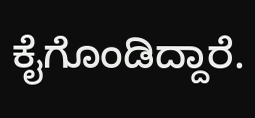ಕೈಗೊಂಡಿದ್ದಾರೆ.